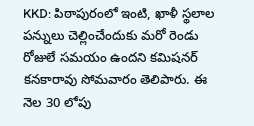KKD: పిఠాపురంలో ఇంటి, ఖాళీ స్థలాల పన్నులు చెల్లించేందుకు మరో రెండు రోజులే సమయం ఉందని కమిషనర్ కనకారావు సోమవారం తెలిపారు. ఈ నెల 30 లోపు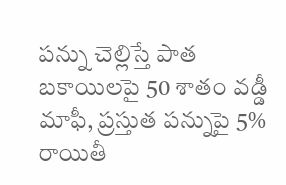పన్ను చెల్లిస్తే పాత బకాయిలపై 50 శాతం వడ్డీ మాఫీ, ప్రస్తుత పన్నుపై 5% రాయితీ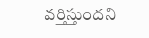వర్తిస్తుందని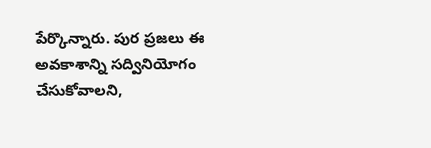పేర్కొన్నారు. పుర ప్రజలు ఈ అవకాశాన్ని సద్వినియోగం చేసుకోవాలని,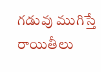గడువు ముగిస్తే రాయితీలు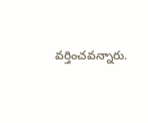వర్తించవన్నారు.